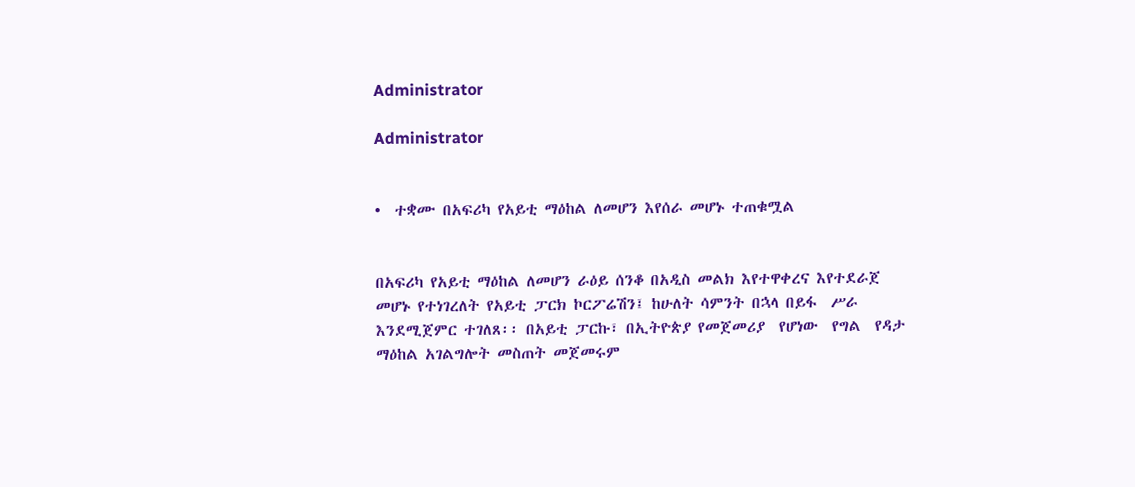Administrator

Administrator


•  ተቋሙ በአፍሪካ የአይቲ ማዕከል ለመሆን እየሰራ መሆኑ ተጠቁሟል


በአፍሪካ የአይቲ ማዕከል ለመሆን ራዕይ ሰንቆ በአዲስ መልክ እየተዋቀረና እየተደራጀ መሆኑ የተነገረለት የአይቲ ፓርክ ኮርፖሬሽን፤ ከሁለት ሳምንት በኋላ በይፋ  ሥራ እንደሚጀምር ተገለጸ፡፡ በአይቲ ፓርኩ፣ በኢትዮጵያ የመጀመሪያ  የሆነው  የግል  የዳታ ማዕከል አገልግሎት መስጠት መጀመሩም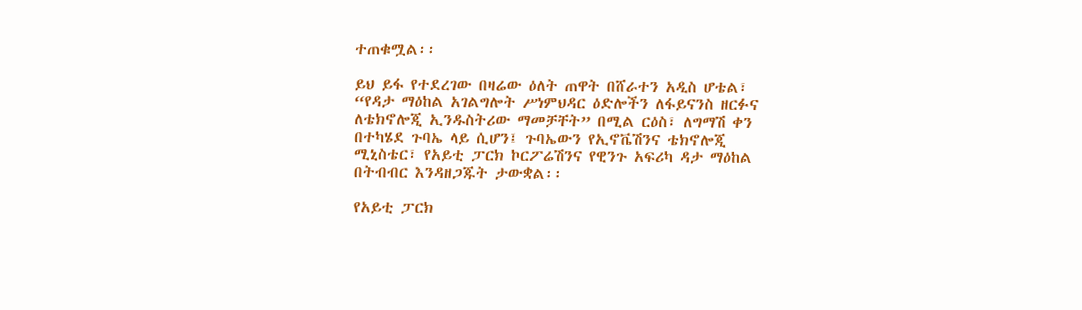ተጠቁሟል፡፡

ይህ ይፋ የተደረገው በዛሬው ዕለት ጠዋት በሸራተን አዲስ ሆቴል፣ “የዳታ ማዕከል አገልግሎት ሥነምህዳር ዕድሎችን ለፋይናንስ ዘርፉና ለቴክኖሎጂ ኢንዱስትሪው ማመቻቸት” በሚል ርዕስ፣ ለግማሽ ቀን በተካሄደ ጉባኤ ላይ ሲሆን፤ ጉባኤውን የኢኖቬሽንና ቴክኖሎጂ ሚኒስቴር፣ የአይቲ ፓርክ ኮርፖሬሽንና የዊንጉ አፍሪካ ዳታ ማዕከል  በትብብር እንዳዘጋጁት ታውቋል፡፡

የአይቲ ፓርክ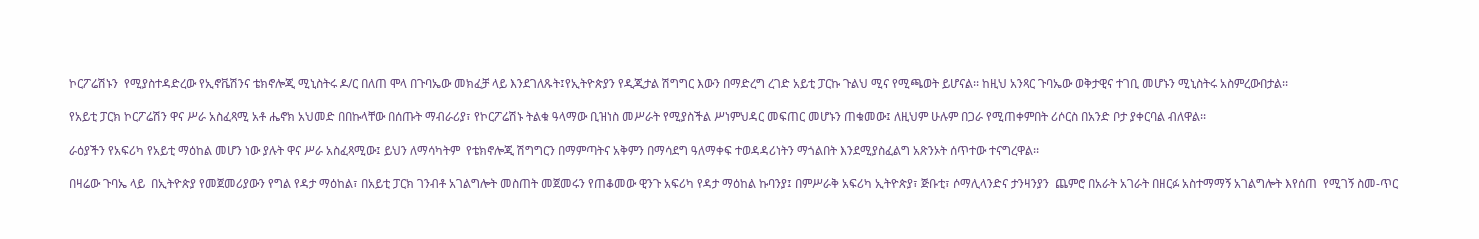ኮርፖሬሽኑን  የሚያስተዳድረው የኢኖቬሽንና ቴክኖሎጂ ሚኒስትሩ ዶ/ር በለጠ ሞላ በጉባኤው መክፈቻ ላይ እንደገለጹት፤የኢትዮጵያን የዲጂታል ሽግግር እውን በማድረግ ረገድ አይቲ ፓርኩ ጉልህ ሚና የሚጫወት ይሆናል፡፡ ከዚህ አንጻር ጉባኤው ወቅታዊና ተገቢ መሆኑን ሚኒስትሩ አስምረውበታል፡፡

የአይቲ ፓርክ ኮርፖሬሽን ዋና ሥራ አስፈጻሚ አቶ ሔኖክ አህመድ በበኩላቸው በሰጡት ማብራሪያ፣ የኮርፖሬሽኑ ትልቁ ዓላማው ቢዝነስ መሥራት የሚያስችል ሥነምህዳር መፍጠር መሆኑን ጠቁመው፤ ለዚህም ሁሉም በጋራ የሚጠቀምበት ሪሶርስ በአንድ ቦታ ያቀርባል ብለዋል፡፡

ራዕያችን የአፍሪካ የአይቲ ማዕከል መሆን ነው ያሉት ዋና ሥራ አስፈጻሚው፤ ይህን ለማሳካትም  የቴክኖሎጂ ሽግግርን በማምጣትና አቅምን በማሳደግ ዓለማቀፍ ተወዳዳሪነትን ማጎልበት እንደሚያስፈልግ አጽንኦት ሰጥተው ተናግረዋል፡፡

በዛሬው ጉባኤ ላይ  በኢትዮጵያ የመጀመሪያውን የግል የዳታ ማዕከል፣ በአይቲ ፓርክ ገንብቶ አገልግሎት መስጠት መጀመሩን የጠቆመው ዊንጉ አፍሪካ የዳታ ማዕከል ኩባንያ፤ በምሥራቅ አፍሪካ ኢትዮጵያ፣ ጅቡቲ፣ ሶማሊላንድና ታንዛንያን  ጨምሮ በአራት አገራት በዘርፉ አስተማማኝ አገልግሎት እየሰጠ  የሚገኝ ስመ-ጥር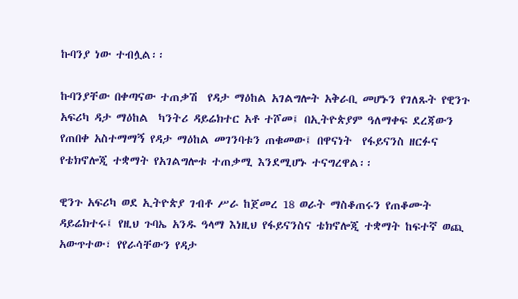ኩባንያ ነው ተብሏል፡፡

ኩባንያቸው በቀጣናው ተጠቃሽ  የዳታ ማዕከል አገልግሎት አቅራቢ መሆኑን የገለጹት የዊንጉ አፍሪካ ዳታ ማዕከል  ካንትሪ ዳይሬክተር አቶ ተሾመ፤ በኢትዮጵያም ዓለማቀፍ ደረጃውን የጠበቀ አስተማማኝ የዳታ ማዕከል መገንባቱን ጠቁመው፤ በዋናነት  የፋይናንስ ዘርፉና የቴክኖሎጂ ተቋማት የአገልግሎቱ ተጠቃሚ እንደሚሆኑ ተናግረዋል፡፡

ዊንጉ አፍሪካ ወደ ኢትዮጵያ ገብቶ ሥራ ከጀመረ 18 ወራት ማስቆጠሩን የጠቆሙት ዳይሬክተሩ፤ የዚህ ጉባኤ አንዱ ዓላማ እነዚህ የፋይናንስና ቴክኖሎጂ ተቋማት ከፍተኛ ወጪ አውጥተው፣ የየራሳቸውን የዳታ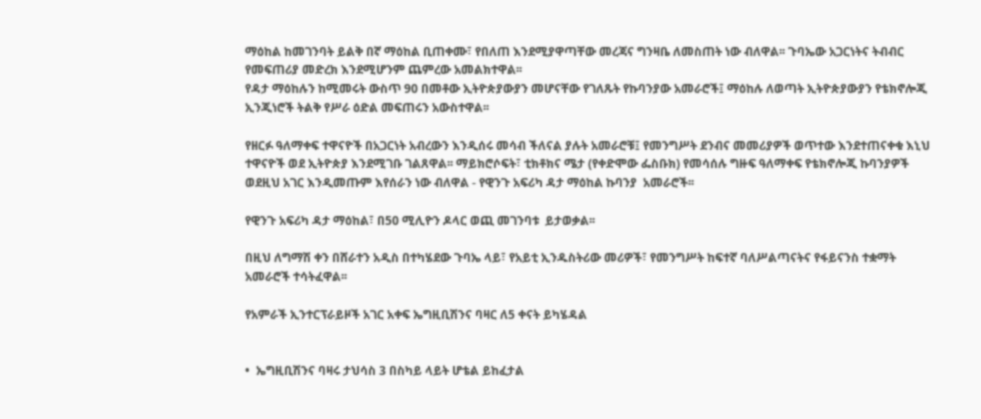ማዕከል ከመገንባት ይልቅ በኛ ማዕከል ቢጠቀሙ፣ የበለጠ እንደሚያዋጣቸው መረጃና ግንዛቤ ለመስጠት ነው ብለዋል፡፡ ጉባኤው አጋርነትና ትብብር የመፍጠሪያ መድረክ እንደሚሆንም ጨምረው አመልክተዋል፡፡
የዳታ ማዕከሉን ከሚመሩት ውስጥ 90 በመቶው ኢትዮጵያውያን መሆናቸው የገለጹት የኩባንያው አመራሮች፤ ማዕከሉ ለወጣት ኢትዮጵያውያን የቴክኖሎጂ ኢንጂነሮች ትልቅ የሥራ ዕድል መፍጠሩን አውስተዋል፡፡

የዘርፉ ዓለማቀፍ ተዋናዮች በአጋርነት አብረውን እንዲሰሩ መሳብ ችለናል ያሉት አመራሮቹ፤ የመንግሥት ደንብና መመሪያዎች ወጥተው እንደተጠናቀቁ እኒህ ተዋናዮች ወደ ኢትዮጵያ እንደሚገቡ ገልጸዋል፡፡ ማይክሮሶፍት፣ ቲክቶክና ሜታ (የቀድሞው ፌስቡክ) የመሳሰሉ ግዙፍ ዓለማቀፍ የቴክኖሎጂ ኩባንያዎች ወደዚህ አገር እንዲመጡም እየሰራን ነው ብለዋል - የዊንጉ አፍሪካ ዳታ ማዕከል ኩባንያ  አመራሮች፡፡

የዊንጉ አፍሪካ ዳታ ማዕከል፣ በ50 ሚሊዮን ዶላር ወጪ መገንባቱ  ይታወቃል፡፡

በዚህ ለግማሽ ቀን በሸራተን አዲስ በተካሄደው ጉባኤ ላይ፣ የአይቲ ኢንዱስትሪው መሪዎች፣ የመንግሥት ከፍተኛ ባለሥልጣናትና የፋይናንስ ተቋማት አመራሮች ተሳትፈዋል፡፡

የአምራች ኢንተርፕራይዞች አገር አቀፍ ኤግዚቢሽንና ባዛር ለ5 ቀናት ይካሄዳል


•  ኤግዚቢሽንና ባዛሩ ታህሳስ 3 በስካይ ላይት ሆቴል ይከፈታል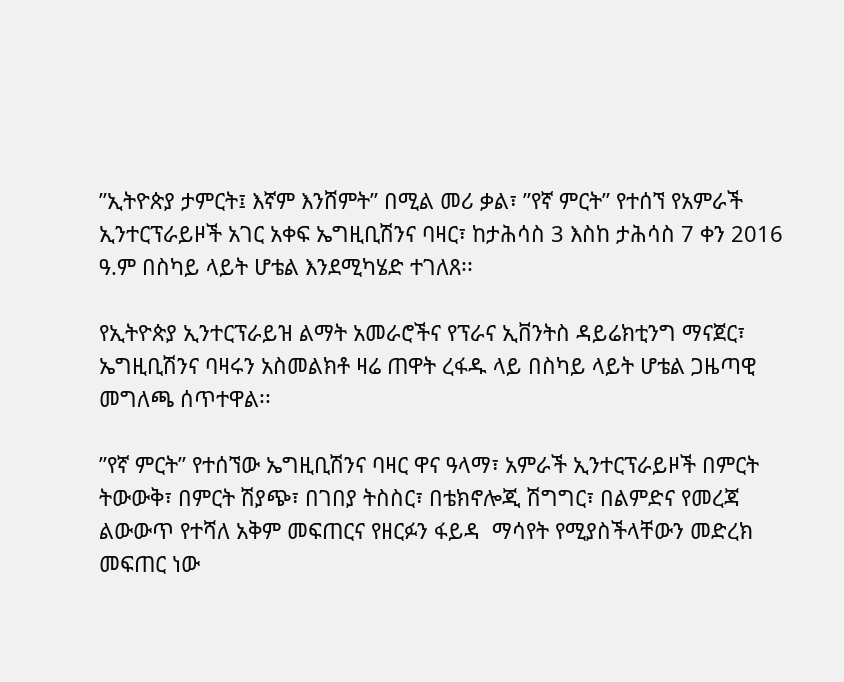”ኢትዮጵያ ታምርት፤ እኛም እንሸምት” በሚል መሪ ቃል፣ ”የኛ ምርት” የተሰኘ የአምራች ኢንተርፕራይዞች አገር አቀፍ ኤግዚቢሽንና ባዛር፣ ከታሕሳስ 3 እስከ ታሕሳስ 7 ቀን 2016 ዓ.ም በስካይ ላይት ሆቴል እንደሚካሄድ ተገለጸ፡፡

የኢትዮጵያ ኢንተርፕራይዝ ልማት አመራሮችና የፕራና ኢቨንትስ ዳይሬክቲንግ ማናጀር፣ ኤግዚቢሽንና ባዛሩን አስመልክቶ ዛሬ ጠዋት ረፋዱ ላይ በስካይ ላይት ሆቴል ጋዜጣዊ መግለጫ ሰጥተዋል፡፡

”የኛ ምርት” የተሰኘው ኤግዚቢሽንና ባዛር ዋና ዓላማ፣ አምራች ኢንተርፕራይዞች በምርት ትውውቅ፣ በምርት ሽያጭ፣ በገበያ ትስስር፣ በቴክኖሎጂ ሽግግር፣ በልምድና የመረጃ ልውውጥ የተሻለ አቅም መፍጠርና የዘርፉን ፋይዳ  ማሳየት የሚያስችላቸውን መድረክ መፍጠር ነው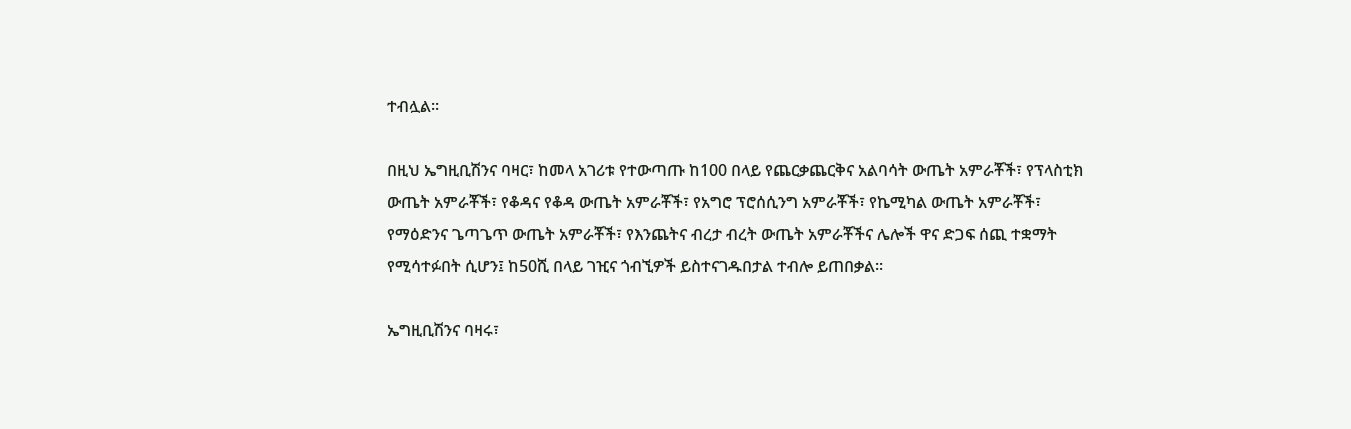ተብሏል፡፡

በዚህ ኤግዚቢሽንና ባዛር፣ ከመላ አገሪቱ የተውጣጡ ከ100 በላይ የጨርቃጨርቅና አልባሳት ውጤት አምራቾች፣ የፕላስቲክ ውጤት አምራቾች፣ የቆዳና የቆዳ ውጤት አምራቾች፣ የአግሮ ፕሮሰሲንግ አምራቾች፣ የኬሚካል ውጤት አምራቾች፣ የማዕድንና ጌጣጌጥ ውጤት አምራቾች፣ የእንጨትና ብረታ ብረት ውጤት አምራቾችና ሌሎች ዋና ድጋፍ ሰጪ ተቋማት የሚሳተፉበት ሲሆን፤ ከ50ሺ በላይ ገዢና ጎብኚዎች ይስተናገዱበታል ተብሎ ይጠበቃል፡፡

ኤግዚቢሽንና ባዛሩ፣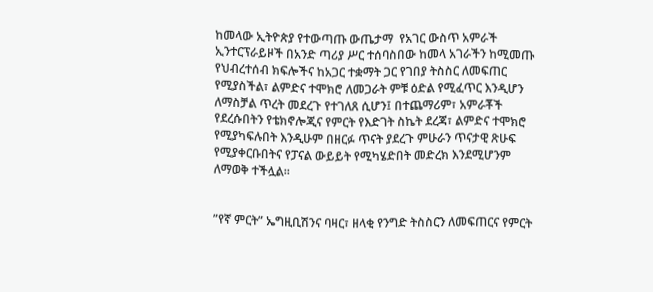ከመላው ኢትዮጵያ የተውጣጡ ውጤታማ  የአገር ውስጥ አምራች ኢንተርፕራይዞች በአንድ ጣሪያ ሥር ተሰባስበው ከመላ አገራችን ከሚመጡ የህብረተሰብ ክፍሎችና ከአጋር ተቋማት ጋር የገበያ ትስስር ለመፍጠር የሚያስችል፣ ልምድና ተሞክሮ ለመጋራት ምቹ ዕድል የሚፈጥር እንዲሆን ለማስቻል ጥረት መደረጉ የተገለጸ ሲሆን፤ በተጨማሪም፣ አምራቾች የደረሱበትን የቴክኖሎጂና የምርት የእድገት ስኬት ደረጃ፣ ልምድና ተሞክሮ የሚያካፍሉበት እንዲሁም በዘርፉ ጥናት ያደረጉ ምሁራን ጥናታዊ ጽሁፍ የሚያቀርቡበትና የፓናል ውይይት የሚካሄድበት መድረክ እንደሚሆንም ለማወቅ ተችሏል፡፡


”የኛ ምርት” ኤግዚቢሽንና ባዛር፣ ዘላቂ የንግድ ትስስርን ለመፍጠርና የምርት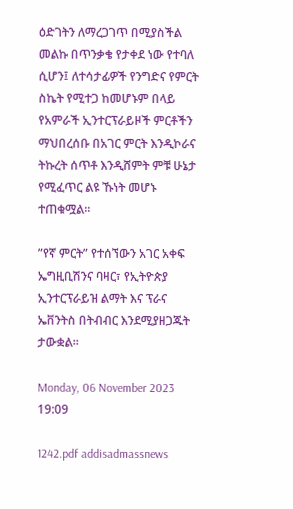ዕድገትን ለማረጋገጥ በሚያስችል መልኩ በጥንቃቄ የታቀደ ነው የተባለ ሲሆን፤ ለተሳታፊዎች የንግድና የምርት ስኬት የሚተጋ ከመሆኑም በላይ የአምራች ኢንተርፕራይዞች ምርቶችን ማህበረሰቡ በአገር ምርት እንዲኮራና ትኩረት ሰጥቶ እንዲሸምት ምቹ ሁኔታ የሚፈጥር ልዩ ኹነት መሆኑ ተጠቁሟል፡፡

”የኛ ምርት” የተሰኘውን አገር አቀፍ  ኤግዚቢሽንና ባዛር፣ የኢትዮጵያ ኢንተርፕራይዝ ልማት እና ፕራና ኤቨንትስ በትብብር እንደሚያዘጋጁት ታውቋል፡፡

Monday, 06 November 2023 19:09

1242.pdf addisadmassnews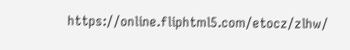https://online.fliphtml5.com/etocz/zlhw/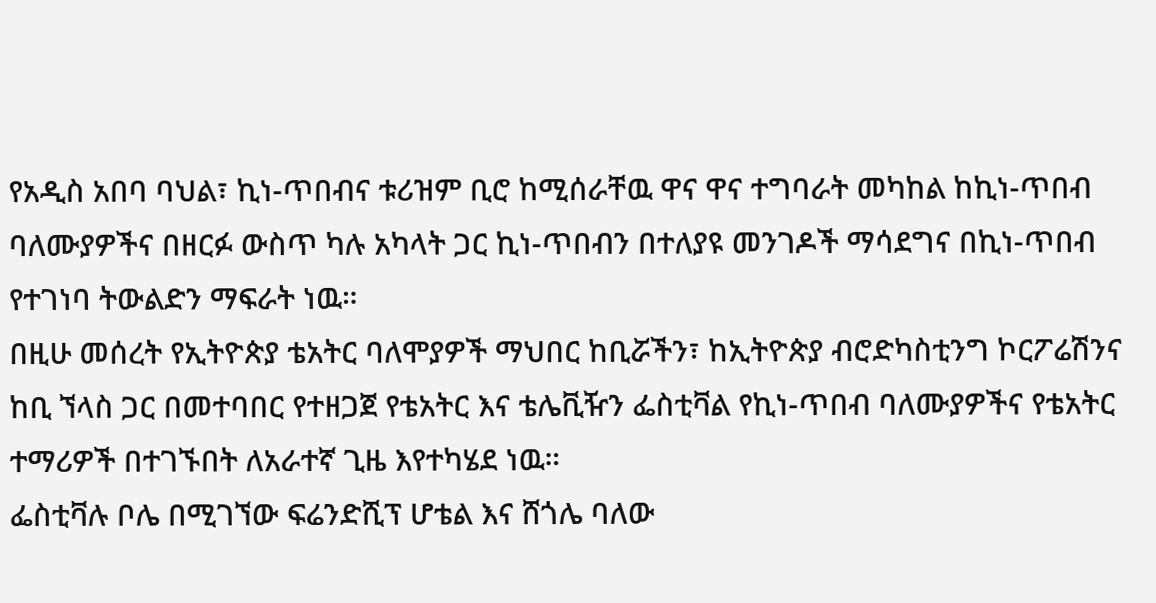የአዲስ አበባ ባህል፣ ኪነ-ጥበብና ቱሪዝም ቢሮ ከሚሰራቸዉ ዋና ዋና ተግባራት መካከል ከኪነ-ጥበብ ባለሙያዎችና በዘርፉ ውስጥ ካሉ አካላት ጋር ኪነ-ጥበብን በተለያዩ መንገዶች ማሳደግና በኪነ-ጥበብ የተገነባ ትውልድን ማፍራት ነዉ።
በዚሁ መሰረት የኢትዮጵያ ቴአትር ባለሞያዎች ማህበር ከቢሯችን፣ ከኢትዮጵያ ብሮድካስቲንግ ኮርፖሬሽንና ከቢ ኘላስ ጋር በመተባበር የተዘጋጀ የቴአትር እና ቴሌቪዥን ፌስቲቫል የኪነ-ጥበብ ባለሙያዎችና የቴአትር ተማሪዎች በተገኙበት ለአራተኛ ጊዜ እየተካሄደ ነዉ።
ፌስቲቫሉ ቦሌ በሚገኘው ፍሬንድሺፕ ሆቴል እና ሸጎሌ ባለው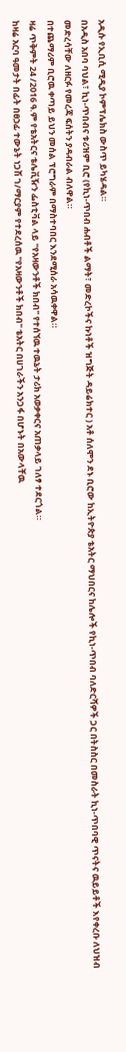አዲሱ የኢቢሲ ሚዲያ ኮምፕሌክስ ውስጥ ይካሄዳል።
በአዲስ አበባ ባህል፣ ኪነ-ጥበብና ቱሪዝም ቢሮ (የኪነ-ጥበብ ሐብቶች ልማት፣ መድረኮችና ኩነቶች ዝግጅት ዳይሬክተር ) አቶ ሰለሞን ደኑ ቢሮው ከኢትዮጵያ ቴአትር ማህበርና ከሌሎች የኪነ-ጥበብ ባለድርሻዎች ጋር በትስስር በመስራት ኪነ-ጥበባዊ ጥናትና ዉይይቶች እየቀረቡ ለህዝብ መድረሳቸው ለዘርፉ የመረጃ ፍሰትን ያዳብራል ብለዋል።
በተጨማሪም ቢሮዉ ቀጣይ ይህን መሰል ፕሮግራም በማስተባበር እንደሚሰራ አሳዉቀዋል።
ዛሬ ጥቅምት 24 /2016 ዓ.ም የቴአትርና ቴሌቪዥን ፌስቲቫል ላይ "የአዛውንቶች ክበብ" የተሰኘዉ ተዉኔት ታሪክ አወቃቀርና አጠቃላይ ገለፃ ተደርጎል።
ከዛሬ አርባ ዓመታት በፊት በፀኃፊ ተውኔት ነጋሽ ገ/ማርያም የተደረሰዉ "የአዛውንቶች ክበብ" ቴአትር በሀገራችን አንጋፋ በሆኑት በአውላቸዉ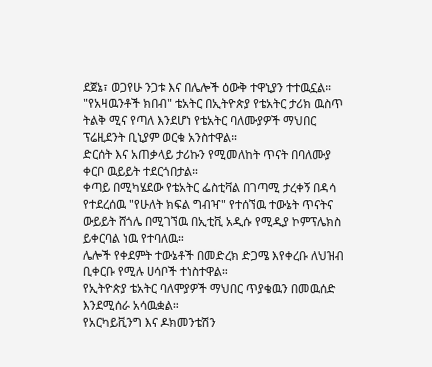ደጀኔ፣ ወጋየሁ ንጋቱ እና በሌሎች ዕውቅ ተዋኒያን ተተዉኗል።
"የአዛዉንቶች ክበብ" ቴአትር በኢትዮጵያ የቴአትር ታሪክ ዉስጥ ትልቅ ሚና የጣለ እንደሆነ የቴአትር ባለሙያዎች ማህበር ፕሬዚደንት ቢኒያም ወርቁ አንስተዋል።
ድርሰት እና አጠቃላይ ታሪኩን የሚመለከት ጥናት በባለሙያ ቀርቦ ዉይይት ተደርጎበታል።
ቀጣይ በሚካሄደው የቴአትር ፌስቲቫል በገጣሚ ታረቀኝ በዳሳ የተደረሰዉ "የሁለት ክፍል ግብዣ" የተሰኘዉ ተውኔት ጥናትና ውይይት ሸጎሌ በሚገኘዉ በኢቲቪ አዲሱ የሚዲያ ኮምፕሌክስ ይቀርባል ነዉ የተባለዉ።
ሌሎች የቀደምት ተውኔቶች በመድረክ ድጋሜ እየቀረቡ ለህዝብ ቢቀርቡ የሚሉ ሀሳቦች ተነስተዋል።
የኢትዮጵያ ቴአትር ባለሞያዎች ማህበር ጥያቄዉን በመዉሰድ እንደሚሰራ አሳዉቋል።
የአርካይቪንግ እና ዶክመንቴሽን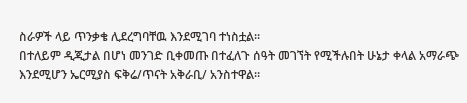ስራዎች ላይ ጥንቃቄ ሊደረግባቸዉ እንደሚገባ ተነስቷል።
በተለይም ዲጂታል በሆነ መንገድ ቢቀመጡ በተፈለጉ ሰዓት መገኘት የሚችሉበት ሁኔታ ቀላል አማራጭ እንደሚሆን ኤርሚያስ ፍቅሬ/ጥናት አቅራቢ/ አንስተዋል።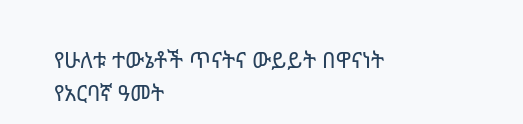የሁለቱ ተውኔቶች ጥናትና ውይይት በዋናነት የአርባኛ ዓመት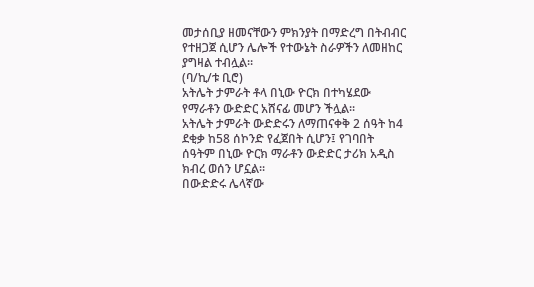መታሰቢያ ዘመናቸውን ምክንያት በማድረግ በትብብር የተዘጋጀ ሲሆን ሌሎች የተውኔት ስራዎችን ለመዘከር ያግዛል ተብሏል።
(ባ/ኪ/ቱ ቢሮ)
አትሌት ታምራት ቶላ በኒው ዮርክ በተካሄደው የማራቶን ውድድር አሸናፊ መሆን ችሏል፡፡
አትሌት ታምራት ውድድሩን ለማጠናቀቅ 2 ሰዓት ከ4 ደቂቃ ከ58 ሰኮንድ የፈጀበት ሲሆን፤ የገባበት ሰዓትም በኒው ዮርክ ማራቶን ውድድር ታሪክ አዲስ ክብረ ወሰን ሆኗል፡፡
በውድድሩ ሌላኛው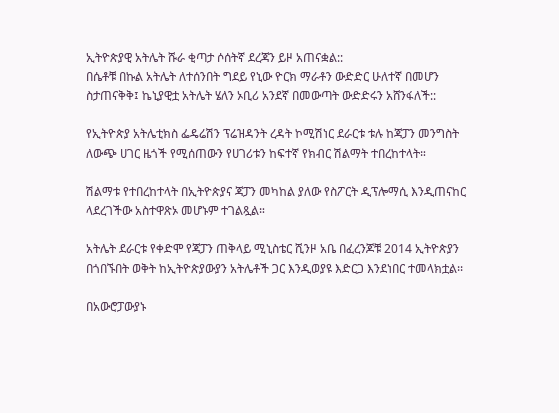ኢትዮጵያዊ አትሌት ሹራ ቂጣታ ሶሰትኛ ደረጃን ይዞ አጠናቋል::
በሴቶቹ በኩል አትሌት ለተሰንበት ግደይ የኒው ዮርክ ማራቶን ውድድር ሁለተኛ በመሆን ስታጠናቅቅ፤ ኬኒያዊቷ አትሌት ሄለን ኦቢሪ አንደኛ በመውጣት ውድድሩን አሸንፋለች::

የኢትዮጵያ አትሌቲክስ ፌዴሬሽን ፕሬዝዳንት ረዳት ኮሚሽነር ደራርቱ ቱሉ ከጃፓን መንግስት ለውጭ ሀገር ዜጎች የሚሰጠውን የሀገሪቱን ከፍተኛ የክብር ሽልማት ተበረከተላት።

ሽልማቱ የተበረከተላት በኢትዮጵያና ጃፓን መካከል ያለው የስፖርት ዲፕሎማሲ እንዲጠናከር ላደረገችው አስተዋጽኦ መሆኑም ተገልጿል።

አትሌት ደራርቱ የቀድሞ የጃፓን ጠቅላይ ሚኒስቴር ሺንዞ አቤ በፈረንጆቹ 2014 ኢትዮጵያን በጎበኙበት ወቅት ከኢትዮጵያውያን አትሌቶች ጋር እንዲወያዩ እድርጋ እንደነበር ተመላክቷል፡፡

በአውሮፓውያኑ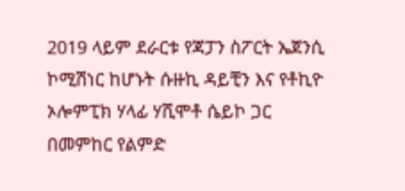2019 ላይም ደራርቱ የጃፓን ስፖርት ኤጀንሲ ኮሚሽነር ከሆኑት ሱዙኪ ዳይቺን እና የቶኪዮ ኦሎምፒክ ሃላፊ ሃሺሞቶ ሴይኮ ጋር በመምከር የልምድ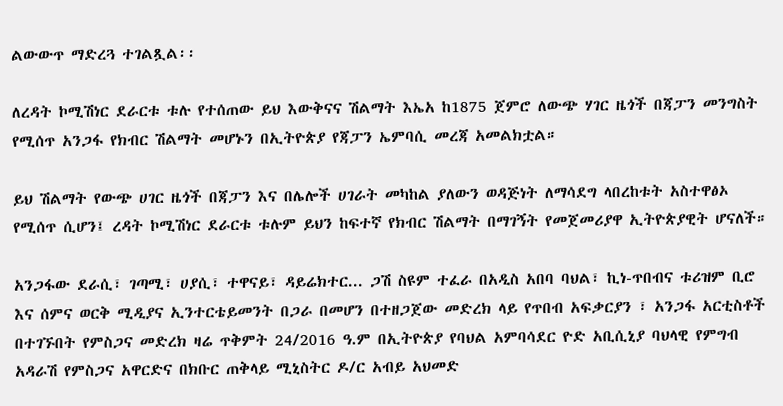ልውውጥ ማድረጓ ተገልጿል፡፡

ለረዳት ኮሚሽነር ደራርቱ ቱሉ የተሰጠው ይህ እውቅናና ሽልማት እኤአ ከ1875 ጀምሮ ለውጭ ሃገር ዜጎች በጃፓን መንግስት የሚሰጥ አንጋፋ የክብር ሽልማት መሆኑን በኢትዮጵያ የጃፓን ኤምባሲ መረጃ አመልክቷል።

ይህ ሽልማት የውጭ ሀገር ዜጎች በጃፓን እና በሌሎች ሀገራት መካከል ያለውን ወዳጅነት ለማሳደግ ላበረከቱት አስተዋፅኦ የሚሰጥ ሲሆን፤ ረዳት ኮሚሽነር ደራርቱ ቱሉም ይህን ከፍተኛ የክብር ሽልማት በማገኝት የመጀመሪያዋ ኢትዮጵያዊት ሆናለች።

አንጋፋው ደራሲ፣ ገጣሚ፣ ሀያሲ፣ ተዋናይ፣ ዳይሬክተር... ጋሽ ስዩም ተፈራ በአዲስ አበባ ባህል፣ ኪነ-ጥበብና ቱሪዝም ቢሮ እና ሰምና ወርቅ ሚዲያና ኢንተርቴይመንት በጋራ በመሆን በተዘጋጀው መድረክ ላይ የጥበብ አፍቃርያን ፣ አንጋፋ አርቲስቶች በተገኙበት የምስጋና መድረክ ዛሬ ጥቅምት 24/2016 ዓ.ም በኢትዮጵያ የባህል አምባሳደር ዮድ አቢሲኒያ ባህላዊ የምግብ አዳራሽ የምስጋና አዋርድና በክቡር ጠቅላይ ሚኒስትር ዶ/ር አብይ አህመድ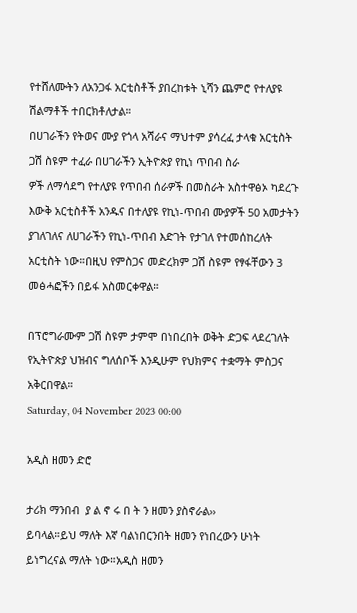የተሸለሙትን ለአንጋፋ አርቲስቶች ያበረከቱት ኒሻን ጨምሮ የተለያዩ ሽልማቶች ተበርክቶለታል።
በሀገራችን የትወና ሙያ የጎላ አሻራና ማህተም ያሳረፈ ታላቁ አርቲስት ጋሽ ስዩም ተፈራ በሀገራችን ኢትዮጵያ የኪነ ጥበብ ስራ
ዎች ለማሳደግ የተለያዩ የጥበብ ሰራዎች በመስራት አስተዋፅኦ ካደረጉ እውቅ አርቲስቶች አንዱና በተለያዩ የኪነ-ጥበብ ሙያዎች 50 አመታትን ያገለገለና ለሀገራችን የኪነ-ጥበብ እድገት የታገለ የተመሰከረለት አርቲስት ነው።በዚህ የምስጋና መድረክም ጋሽ ስዩም የፃፋቸውን 3 መፅሓፎችን በይፋ አስመርቀዋል።

በፕሮግራሙም ጋሽ ስዩም ታምሞ በነበረበት ወቅት ድጋፍ ላደረገለት የኢትዮጵያ ህዝብና ግለሰቦች እንዲሁም የህክምና ተቋማት ምስጋና አቅርበዋል።
Saturday, 04 November 2023 00:00

አዲስ ዘመን ድሮ

ታሪክ ማንበብ  ያ ል ኖ ሩ በ ት ን ዘመን ያስኖራል››
ይባላል።ይህ ማለት እኛ ባልነበርንበት ዘመን የነበረውን ሁነት ይነግረናል ማለት ነው።አዲስ ዘመን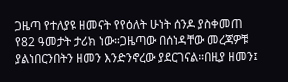ጋዜጣ የተለያዩ ዘመናት የየዕለት ሁነት ሰንዶ ያስቀመጠ የ82 ዓመታት ታሪክ ነው።ጋዜጣው በሰነዳቸው መረጃዎቹ ያልነበርንበትን ዘመን እንድንኖረው ያደርገናል።በዚያ ዘመን፤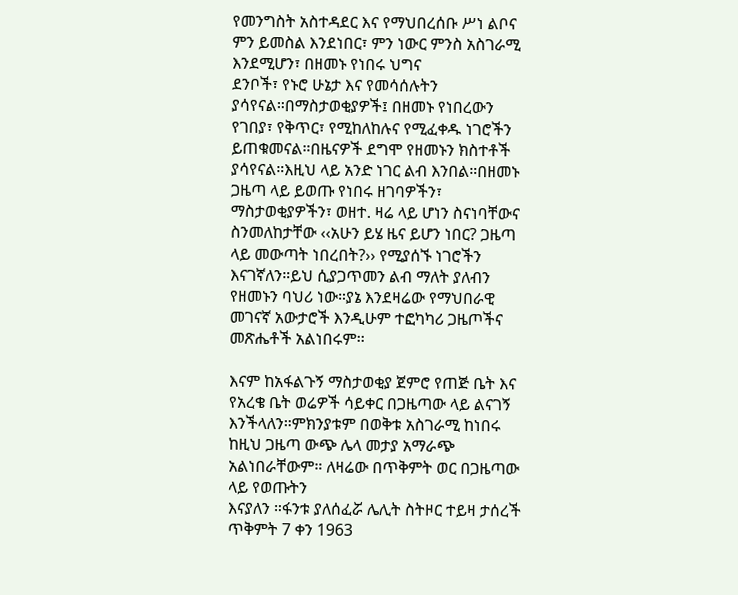የመንግስት አስተዳደር እና የማህበረሰቡ ሥነ ልቦና ምን ይመስል እንደነበር፣ ምን ነውር ምንስ አስገራሚ እንደሚሆን፣ በዘመኑ የነበሩ ህግና
ደንቦች፣ የኑሮ ሁኔታ እና የመሳሰሉትን ያሳየናል።በማስታወቂያዎች፤ በዘመኑ የነበረውን የገበያ፣ የቅጥር፣ የሚከለከሉና የሚፈቀዱ ነገሮችን ይጠቁመናል።በዜናዎች ደግሞ የዘመኑን ክስተቶች ያሳየናል።እዚህ ላይ አንድ ነገር ልብ እንበል።በዘመኑ ጋዜጣ ላይ ይወጡ የነበሩ ዘገባዎችን፣ ማስታወቂያዎችን፣ ወዘተ. ዛሬ ላይ ሆነን ስናነባቸውና ስንመለከታቸው ‹‹አሁን ይሄ ዜና ይሆን ነበር? ጋዜጣ ላይ መውጣት ነበረበት?›› የሚያሰኙ ነገሮችን እናገኛለን።ይህ ሲያጋጥመን ልብ ማለት ያለብን የዘመኑን ባህሪ ነው።ያኔ እንደዛሬው የማህበራዊ መገናኛ አውታሮች እንዲሁም ተፎካካሪ ጋዜጦችና መጽሔቶች አልነበሩም፡፡

እናም ከአፋልጉኝ ማስታወቂያ ጀምሮ የጠጅ ቤት እና የአረቄ ቤት ወሬዎች ሳይቀር በጋዜጣው ላይ ልናገኝ እንችላለን።ምክንያቱም በወቅቱ አስገራሚ ከነበሩ ከዚህ ጋዜጣ ውጭ ሌላ መታያ አማራጭ አልነበራቸውም። ለዛሬው በጥቅምት ወር በጋዜጣው ላይ የወጡትን
እናያለን ።ፋንቱ ያለሰፈሯ ሌሊት ስትዞር ተይዛ ታሰረች ጥቅምት 7 ቀን 1963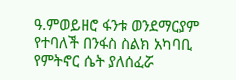ዓ.ምወይዘሮ ፋንቱ ወንደማርያም የተባለች በንፋስ ስልክ አካባቢ የምትኖር ሴት ያለሰፈሯ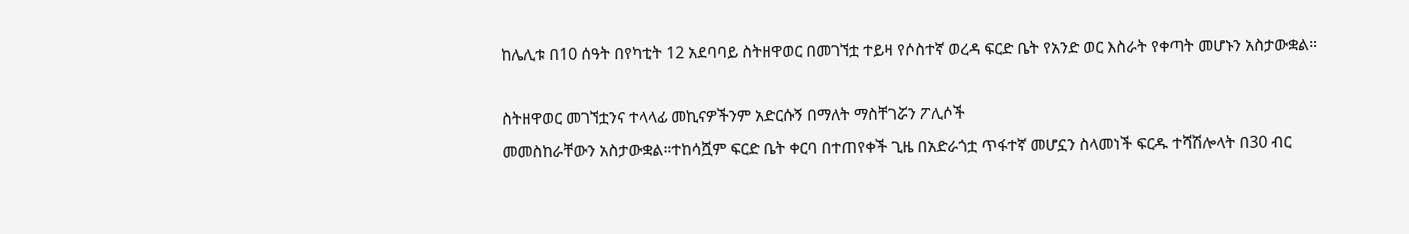ከሌሊቱ በ10 ሰዓት በየካቲት 12 አደባባይ ስትዘዋወር በመገኘቷ ተይዛ የሶስተኛ ወረዳ ፍርድ ቤት የአንድ ወር እስራት የቀጣት መሆኑን አስታውቋል።

ስትዘዋወር መገኘቷንና ተላላፊ መኪናዎችንም አድርሱኝ በማለት ማስቸገሯን ፖሊሶች
መመስከራቸውን አስታውቋል።ተከሳሿም ፍርድ ቤት ቀርባ በተጠየቀች ጊዜ በአድራጎቷ ጥፋተኛ መሆኗን ስላመነች ፍርዱ ተሻሽሎላት በ30 ብር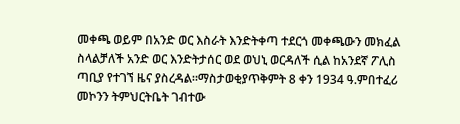መቀጫ ወይም በአንድ ወር እስራት እንድትቀጣ ተደርጎ መቀጫውን መክፈል ስላልቻለች አንድ ወር እንድትታሰር ወደ ወህኒ ወርዳለች ሲል ከአንደኛ ፖሊስ ጣቢያ የተገኘ ዜና ያስረዳል።ማስታወቂያጥቅምት 8 ቀን 1934 ዓ.ምበተፈሪ መኮንን ትምህርትቤት ገብተው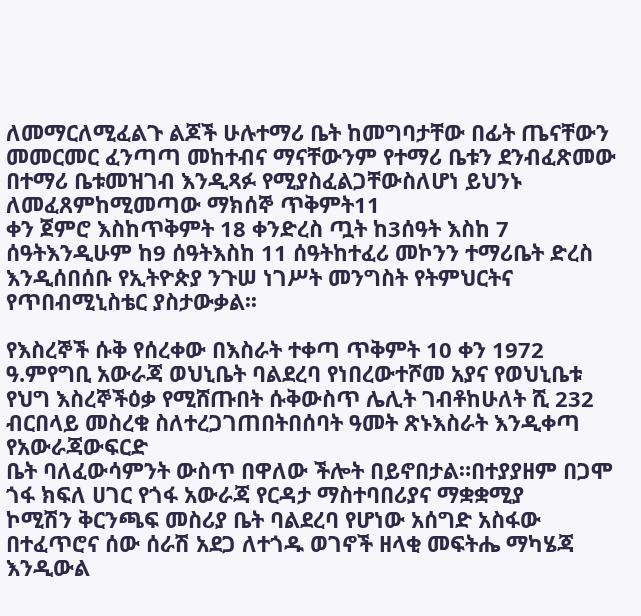ለመማርለሚፈልጉ ልጆች ሁሉተማሪ ቤት ከመግባታቸው በፊት ጤናቸውን መመርመር ፈንጣጣ መከተብና ማናቸውንም የተማሪ ቤቱን ደንብፈጽመው በተማሪ ቤቱመዝገብ እንዲጻፉ የሚያስፈልጋቸውስለሆነ ይህንኑ ለመፈጸምከሚመጣው ማክሰኞ ጥቅምት11
ቀን ጀምሮ እስከጥቅምት 18 ቀንድረስ ጧት ከ3ሰዓት እስከ 7 ሰዓትእንዲሁም ከ9 ሰዓትእስከ 11 ሰዓትከተፈሪ መኮንን ተማሪቤት ድረስ እንዲሰበሰቡ የኢትዮጵያ ንጉሠ ነገሥት መንግስት የትምህርትና የጥበብሚኒስቴር ያስታውቃል፡፡

የእስረኞች ሱቅ የሰረቀው በእስራት ተቀጣ ጥቅምት 10 ቀን 1972 ዓ.ምየግቢ አውራጃ ወህኒቤት ባልደረባ የነበረውተሾመ አያና የወህኒቤቱ የህግ እስረኞችዕቃ የሚሸጡበት ሱቅውስጥ ሌሊት ገብቶከሁለት ሺ 232 ብርበላይ መስረቁ ስለተረጋገጠበትበሰባት ዓመት ጽኑእስራት እንዲቀጣ የአውራጃውፍርድ
ቤት ባለፈውሳምንት ውስጥ በዋለው ችሎት በይኖበታል።በተያያዘም በጋሞ ጎፋ ክፍለ ሀገር የጎፋ አውራጃ የርዳታ ማስተባበሪያና ማቋቋሚያ
ኮሚሽን ቅርንጫፍ መስሪያ ቤት ባልደረባ የሆነው አሰግድ አስፋው በተፈጥሮና ሰው ሰራሽ አደጋ ለተጎዱ ወገኖች ዘላቂ መፍትሔ ማካሄጃ እንዲውል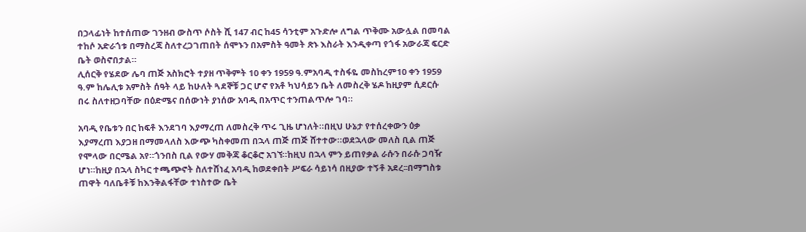በኃላፊነት ከተሰጠው ገንዘብ ውስጥ ሶስት ሺ 147 ብር ከ45 ሳንቲም አጉድሎ ለግል ጥቅሙ አውሏል በመባል ተከሶ አድራጎቱ በማስረጃ ስለተረጋገጠበት ሰሞኑን በአምስት ዓመት ጽኑ እስራት እንዲቀጣ የጎፋ አውራጃ ፍርድ ቤት ወስኖበታል።
ሊሰርቅ የሄደው ሌባ ጠጅ አስክሮት ተያዘ ጥቅምት 10 ቀን 1959 ዓ.ምአባዲ ተስፋዬ መስከረም10 ቀን 1959 ዓ.ም ከሌሊቱ አምስት ሰዓት ላይ ከሁለት ጓደኞቹ ጋር ሆኖ የአቶ ካህሳይን ቤት ለመስረቅ ሄዶ ከዚያም ሲደርሱ በሩ ስለተዘጋባቸው በዕድሜና በሰውነት ያነሰው አባዲ በአጥር ተንጠልጥሎ ገባ።

አባዲ የቤቱን በር ከፍቶ እንደገባ እያማረጠ ለመስረቅ ጥሩ ጊዜ ሆነለት።በዚህ ሁኔታ የተሰረቀውን ዕቃ እያማረጠ እያጋዘ በማመላለስ እውጭ ካስቀመጠ በኋላ ጠጅ ጠጅ ሸተተው።ወደኋላው መለስ ቢል ጠጅ የሞላው በርሜል አየ።ጎንበስ ቢል የውሃ መቅጃ ቆርቆሮ አገኘ።ከዚህ በኋላ ምን ይጠየቃል ራሱን በራሱ ጋባዥ ሆነ።ከዚያ በኋላ ስካር ተጫጭኖት ስለተሸነፈ አባዲ ከወደቀበት ሥፍራ ሳይነሳ በዚያው ተኝቶ አደረ፡፡በማግስቱ ጠዋት ባለቤቶቹ ከእንቅልፋቸው ተነስተው ቤት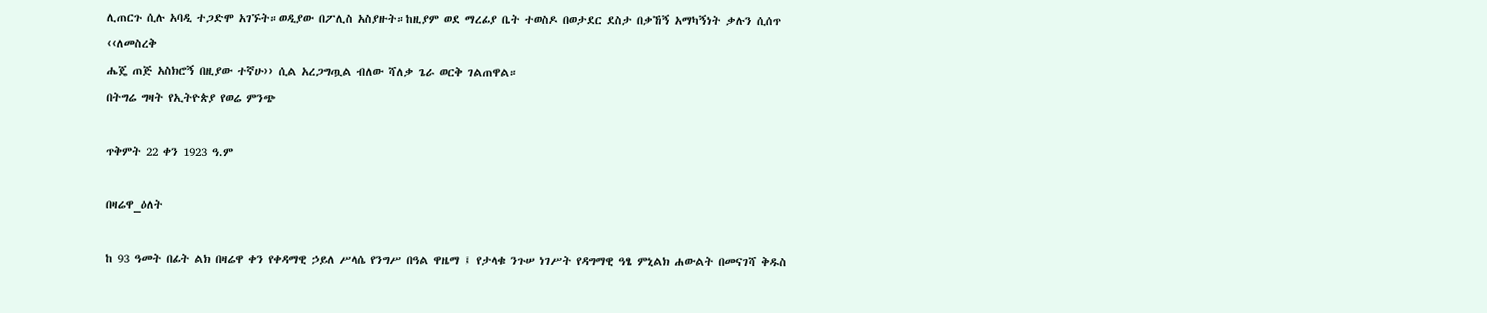ሊጠርጉ ሲሉ አባዲ ተጋድሞ አገኙት።ወዲያው በፖሊስ አስያዙት።ከዚያም ወደ ማረፊያ ቤት ተወስዶ በወታደር ደስታ በቃኸኝ አማካኝነት ቃሉን ሲሰጥ ‹‹ለመስረቅ
ሔጄ ጠጅ አስክሮኝ በዚያው ተኛሁ›› ሲል አረጋግጧል ብለው ሻለቃ ጌራ ወርቅ ገልጠዋል።
በትግሬ ግዛት የኢትዮጵያ የወሬ ምንጭ

ጥቅምት 22 ቀን 1923 ዓ.ም

በዛሬዋ_ዕለት

ከ 93 ዓመት በፊት ልክ በዛሬዋ ቀን የቀዳማዊ ኃይለ ሥላሴ የንግሥ በዓል ዋዜማ ፤ የታላቁ ንጉሠ ነገሥት የዳግማዊ ዓፄ ምኒልክ ሐውልት በመናገሻ ቅዱስ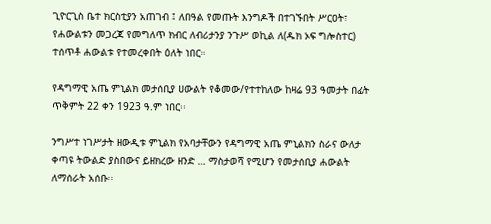ጊዮርጊስ ቤተ ክርስቲያን አጠገብ ፤ ለበዓል የመጡት እንግዶች በተገኙበት ሥርዐት፣ የሐውልቱን መጋረጃ የመግለጥ ክብር ለብሪታንያ ንጉሥ ወኪል ለ(ዱክ ኦፍ ግሎስተር) ተሰጥቶ ሐውልቱ የተመረቀበት ዕለት ነበር።

የዳግማዊ አጤ ምኒልክ መታሰቢያ ሀውልት የቆመው/የተተከለው ከዛሬ 93 ዓመታት በፊት ጥቅምት 22 ቀን 1923 ዓ.ም ነበር፡፡

ንግሥተ ነገሥታት ዘውዲቱ ምኒልክ የአባታቸውን የዳግማዊ አጤ ምኒልክን ስራና ውለታ ቀጣዩ ትውልድ ያስበውና ይዘክረው ዘንድ … ማስታወሻ የሚሆን የመታሰቢያ ሐውልት ለማሰራት አሰቡ፡፡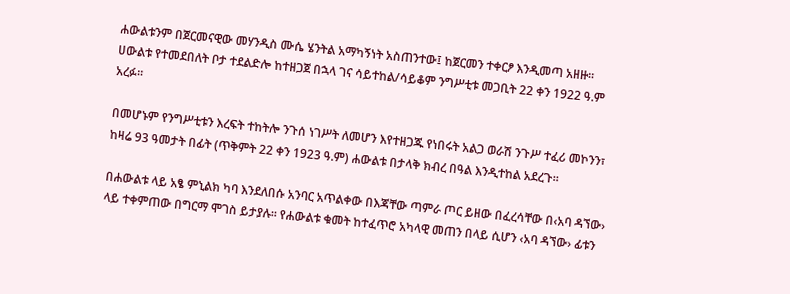ሐውልቱንም በጀርመናዊው መሃንዲስ ሙሴ ሄንትል አማካኝነት አስጠንተው፤ ከጀርመን ተቀርፆ እንዲመጣ አዘዙ፡፡ ሀውልቱ የተመደበለት ቦታ ተደልድሎ ከተዘጋጀ በኋላ ገና ሳይተከል/ሳይቆም ንግሥቲቱ መጋቢት 22 ቀን 1922 ዓ.ም አረፉ፡፡

በመሆኑም የንግሥቲቱን እረፍት ተከትሎ ንጉሰ ነገሥት ለመሆን እየተዘጋጁ የነበሩት አልጋ ወራሽ ንጉሥ ተፈሪ መኮንን፣ ከዛሬ 93 ዓመታት በፊት (ጥቅምት 22 ቀን 1923 ዓ.ም) ሐውልቱ በታላቅ ክብረ በዓል እንዲተከል አደረጉ፡፡

በሐውልቱ ላይ አፄ ምኒልክ ካባ እንደለበሱ አንባር አጥልቀው በእጃቸው ጣምራ ጦር ይዘው በፈረሳቸው በ‹አባ ዳኘው› ላይ ተቀምጠው በግርማ ሞገስ ይታያሉ፡፡ የሐውልቱ ቁመት ከተፈጥሮ አካላዊ መጠን በላይ ሲሆን ‹አባ ዳኘው› ፊቱን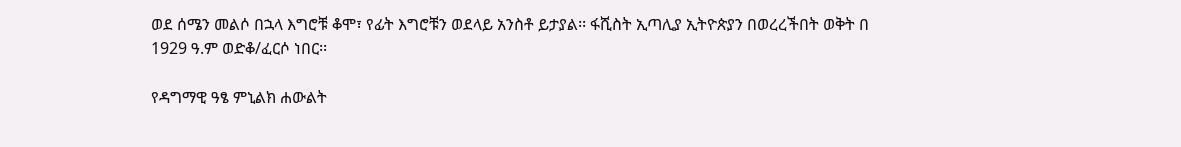ወደ ሰሜን መልሶ በኋላ እግሮቹ ቆሞ፣ የፊት እግሮቹን ወደላይ አንስቶ ይታያል፡፡ ፋሺስት ኢጣሊያ ኢትዮጵያን በወረረችበት ወቅት በ 1929 ዓ.ም ወድቆ/ፈርሶ ነበር፡፡

የዳግማዊ ዓፄ ምኒልክ ሐውልት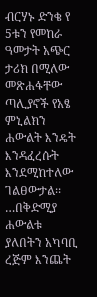ብርሃኑ ድንቄ የ 5ቱን የመከራ ዓመታት አጭር ታሪክ በሚለው መጽሐፋቸው ጣሊያኖች የአፄ ምኒልክን ሐውልት እንዴት እንዳፈረሱት እንደሚከተለው ገልፀውታል፡፡ …በቅድሚያ ሐውልቱ ያለበትን አካባቢ ረጅም እንጨት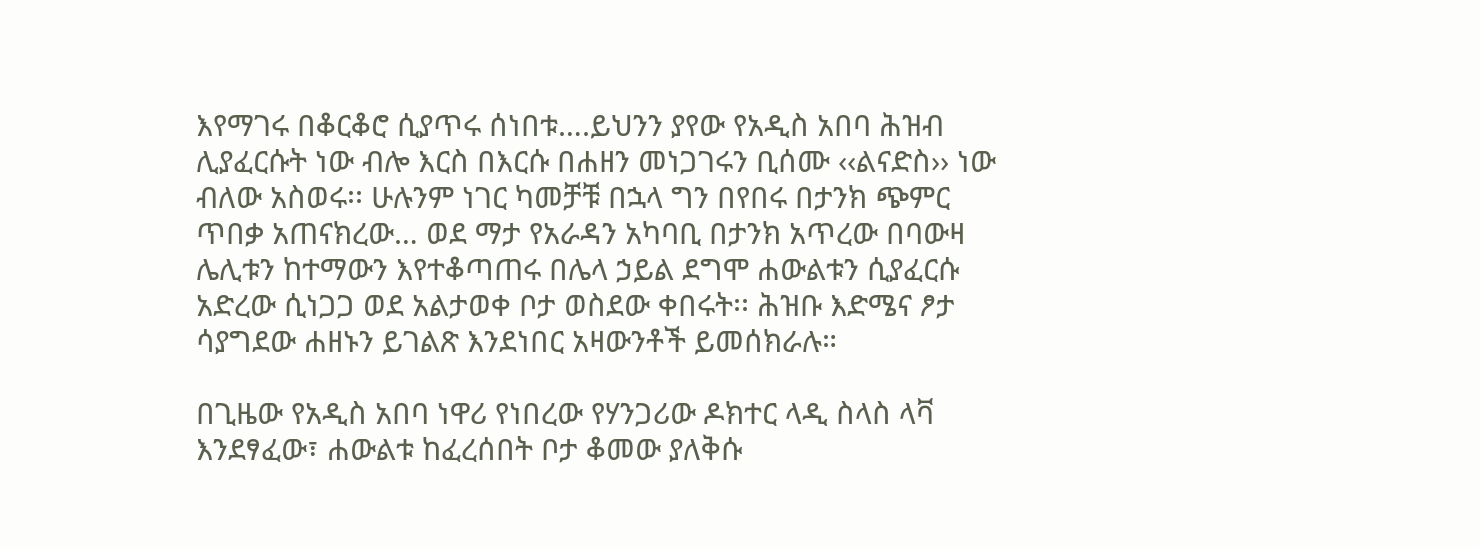እየማገሩ በቆርቆሮ ሲያጥሩ ሰነበቱ….ይህንን ያየው የአዲስ አበባ ሕዝብ ሊያፈርሱት ነው ብሎ እርስ በእርሱ በሐዘን መነጋገሩን ቢሰሙ ‹‹ልናድስ›› ነው ብለው አስወሩ፡፡ ሁሉንም ነገር ካመቻቹ በኋላ ግን በየበሩ በታንክ ጭምር ጥበቃ አጠናክረው… ወደ ማታ የአራዳን አካባቢ በታንክ አጥረው በባውዛ ሌሊቱን ከተማውን እየተቆጣጠሩ በሌላ ኃይል ደግሞ ሐውልቱን ሲያፈርሱ አድረው ሲነጋጋ ወደ አልታወቀ ቦታ ወስደው ቀበሩት፡፡ ሕዝቡ እድሜና ፆታ ሳያግደው ሐዘኑን ይገልጽ እንደነበር አዛውንቶች ይመሰክራሉ።

በጊዜው የአዲስ አበባ ነዋሪ የነበረው የሃንጋሪው ዶክተር ላዲ ስላስ ላቫ እንደፃፈው፣ ሐውልቱ ከፈረሰበት ቦታ ቆመው ያለቅሱ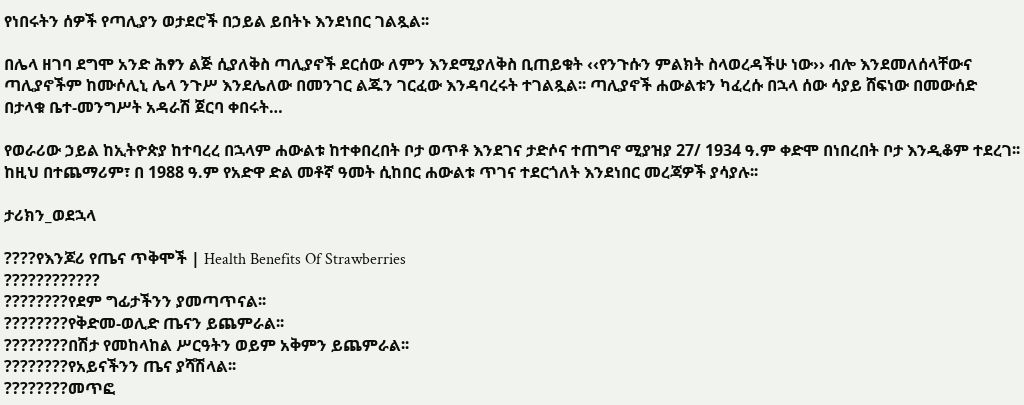የነበሩትን ሰዎች የጣሊያን ወታደሮች በኃይል ይበትኑ እንደነበር ገልጿል፡፡

በሌላ ዘገባ ደግሞ አንድ ሕፃን ልጅ ሲያለቅስ ጣሊያኖች ደርሰው ለምን እንደሚያለቅስ ቢጠይቁት ‹‹የንጉሱን ምልክት ስላወረዳችሁ ነው›› ብሎ እንደመለሰላቸውና ጣሊያኖችም ከሙሶሊኒ ሌላ ንጉሥ እንደሌለው በመንገር ልጁን ገርፈው እንዳባረሩት ተገልጿል፡፡ ጣሊያኖች ሐውልቱን ካፈረሱ በኋላ ሰው ሳያይ ሸፍነው በመውሰድ በታላቁ ቤተ-መንግሥት አዳራሽ ጀርባ ቀበሩት…

የወራሪው ኃይል ከኢትዮጵያ ከተባረረ በኋላም ሐውልቱ ከተቀበረበት ቦታ ወጥቶ እንደገና ታድሶና ተጠግኖ ሚያዝያ 27/ 1934 ዓ.ም ቀድሞ በነበረበት ቦታ እንዲቆም ተደረገ፡፡ ከዚህ በተጨማሪም፣ በ 1988 ዓ.ም የአድዋ ድል መቶኛ ዓመት ሲከበር ሐውልቱ ጥገና ተደርጎለት እንደነበር መረጃዎች ያሳያሉ፡፡

ታሪክን_ወደኋላ

????የእንጆሪ የጤና ጥቅሞች | Health Benefits Of Strawberries
????????????
????????የደም ግፊታችንን ያመጣጥናል፡፡
????????የቅድመ-ወሊድ ጤናን ይጨምራል፡፡
????????በሽታ የመከላከል ሥርዓትን ወይም አቅምን ይጨምራል፡፡
????????የአይናችንን ጤና ያሻሽላል፡፡
????????መጥፎ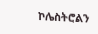ኮሌስትሮልን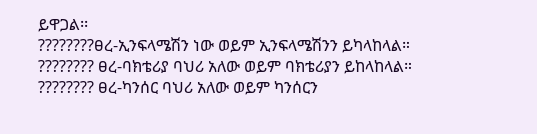ይዋጋል፡፡
????????ፀረ-ኢንፍላሜሽን ነው ወይም ኢንፍላሜሽንን ይካላከላል።
???????? ፀረ-ባክቴሪያ ባህሪ አለው ወይም ባክቴሪያን ይከላከላል።
???????? ፀረ-ካንሰር ባህሪ አለው ወይም ካንሰርን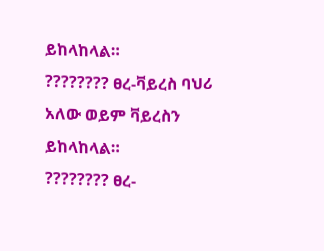ይከላከላል።
???????? ፀረ-ቫይረስ ባህሪ አለው ወይም ቫይረስን ይከላከላል።
???????? ፀረ-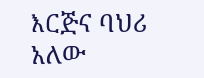እርጅና ባህሪ አለው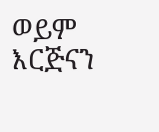ወይም እርጅናን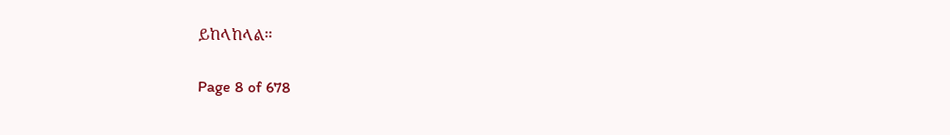ይከላከላል።

Page 8 of 678